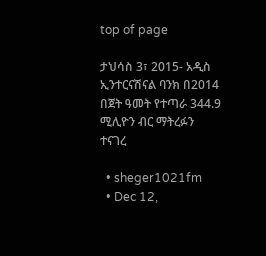top of page

ታህሳስ 3፣ 2015- አዲስ ኢንተርናሽናል ባንክ በ2014 በጀት ዓመት የተጣራ 344.9 ሚሊዮን ብር ማትረፉን ተናገረ

  • sheger1021fm
  • Dec 12,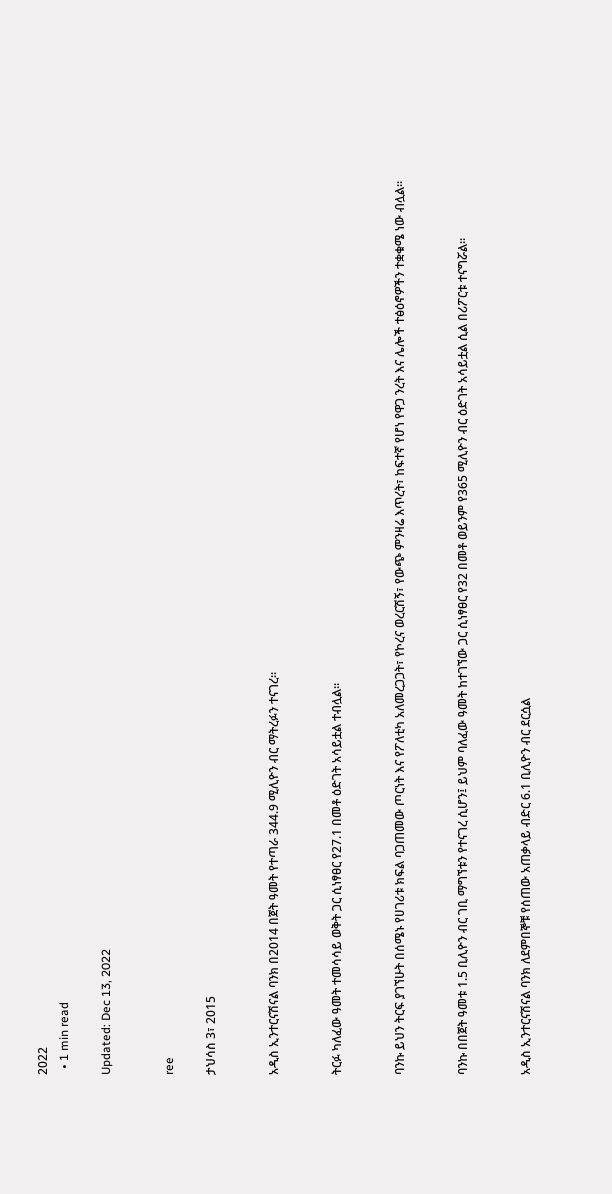2022
  • 1 min read

Updated: Dec 13, 2022


ree

ታህሳስ 3፣ 2015


አዲስ ኢንተርናሽናል ባንክ በ2014 በጀት ዓመት የተጣራ 344.9 ሚሊዮን ብር ማትረፉን ተናገረ፡፡


ትርፉ ካለፈው ዓመት ተመሳሳይ ወቅት ጋር ሲነፃፀር የ27.1 በመቶ ዕድገት አሳይቷል ተብሏል።


ባንኩ ይህን ትርፍ ያገኘሁት በሰሜኑ የሀገሪቱ ክፍል ባጋጠመው ጦርነት እና የፖለቲካ አለመረጋጋት፣ የኮረና ወረርሽኝ፣ የውጭ ምንዛሬ እጥረት፣ ከፍተኛ የሆነ የዋጋ ንረት እና ሌሎች ተፅዕኖዎችን ተቋቁሜ ነው ብሏል፡፡


ባንኩ በበጀት ዓመቱ 1.5 ቢሊዮን ብር ገቢ ማግኘቱን የተናገረ ሲሆን፤ ይህም ባለፈው ዓመት ከተገኘው ጋር ሲነፃፀር የ32 በመቶ ወይንም የ365 ሚሊዮን ብር ዕድገት አሳይቷል ሲል በሪፖርቱ ተናግሯል።


አዲስ ኢንተርናሽናል ባንክ ለደምበኞቹ የሰጠው አጠቃላይ ብድር 6.1 ቢሊዮን ብር ደርሷል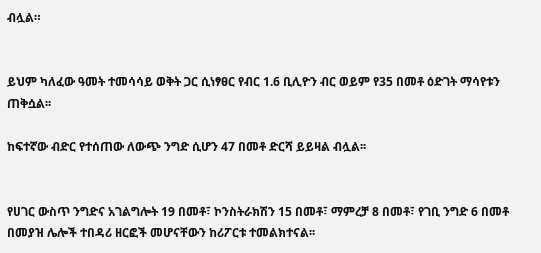ብሏል።


ይህም ካለፈው ዓመት ተመሳሳይ ወቅት ጋር ሲነፃፀር የብር 1.6 ቢሊዮን ብር ወይም የ35 በመቶ ዕድገት ማሳየቱን ጠቅሷል፡፡

ከፍተኛው ብድር የተሰጠው ለውጭ ንግድ ሲሆን 47 በመቶ ድርሻ ይይዛል ብሏል፡፡


የሀገር ውስጥ ንግድና አገልግሎት 19 በመቶ፣ ኮንስትራክሽን 15 በመቶ፣ ማምረቻ 8 በመቶ፣ የገቢ ንግድ 6 በመቶ በመያዝ ሌሎች ተበዳሪ ዘርፎች መሆናቸውን ከሪፖርቱ ተመልክተናል፡፡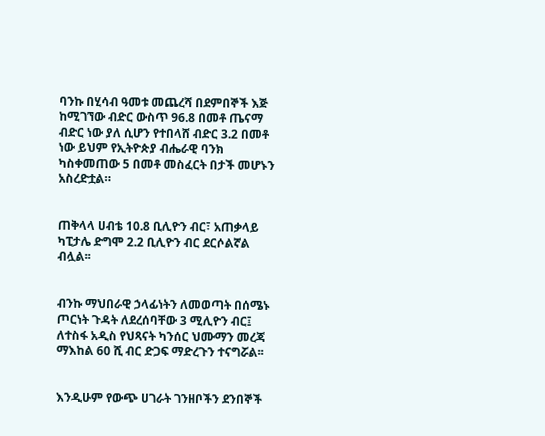ባንኩ በሂሳብ ዓመቱ መጨረሻ በደምበኞች እጅ ከሚገኘው ብድር ውስጥ 96.8 በመቶ ጤናማ ብድር ነው ያለ ሲሆን የተበላሸ ብድር 3.2 በመቶ ነው ይህም የኢትዮጵያ ብሔራዊ ባንክ ካስቀመጠው 5 በመቶ መስፈርት በታች መሆኑን አስረድቷል።


ጠቅላላ ሀብቴ 10.8 ቢሊዮን ብር፣ አጠቃላይ ካፒታሌ ድግሞ 2.2 ቢሊዮን ብር ደርሶልኛል ብሏል፡፡


ብንኩ ማህበራዊ ኃላፊነትን ለመወጣት በሰሜኑ ጦርነት ጉዳት ለደረሰባቸው 3 ሚሊዮን ብር፤ ለተስፋ አዲስ የህጻናት ካንሰር ህሙማን መረጃ ማእከል 60 ሺ ብር ድጋፍ ማድረጉን ተናግሯል፡፡


እንዲሁም የውጭ ሀገራት ገንዘቦችን ደንበኞች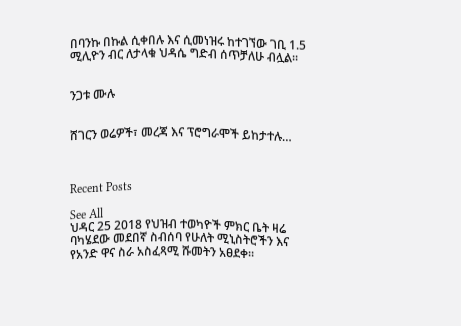በባንኩ በኩል ሲቀበሉ እና ሲመነዝሩ ከተገኘው ገቢ 1.5 ሚሊዮን ብር ለታላቁ ህዳሴ ግድብ ሰጥቻለሁ ብሏል፡፡


ንጋቱ ሙሉ


ሸገርን ወሬዎች፣ መረጃ እና ፕሮግራሞች ይከታተሉ…



Recent Posts

See All
ህዳር 25 2018 የህዝብ ተወካዮች ምክር ቤት ዛሬ ባካሄደው መደበኛ ስብሰባ የሁለት ሚኒስትሮችን እና የአንድ ዋና ስራ አስፈጻሚ ሹመትን አፀደቀ።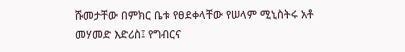ሹመታቸው በምክር ቤቱ የፀደቀላቸው የሠላም ሚኒስትሩ አቶ መሃመድ እድሪስ፤ የግብርና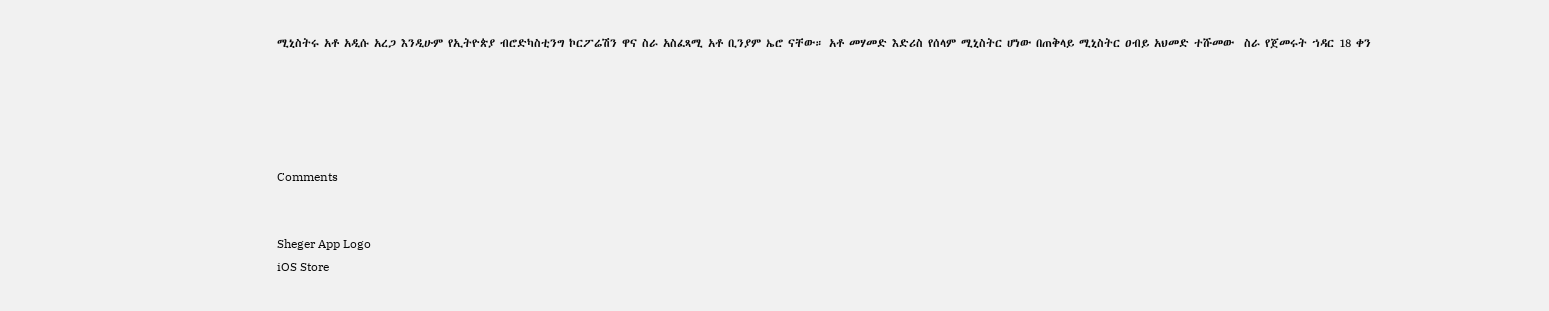ሚኒስትሩ አቶ አዲሱ አረጋ እንዲሁም የኢትዮጵያ ብሮድካስቲንግ ኮርፖሬሽን ዋና ስራ አስፈጻሚ አቶ ቢንያም ኤሮ ናቸው። አቶ መሃመድ እድሪስ የሰላም ሚኒስትር ሆነው በጠቅላይ ሚኒስትር ዐብይ አህመድ ተሹመው  ስራ የጀመሩት ኀዳር 18 ቀን





Comments


Sheger App Logo
iOS Store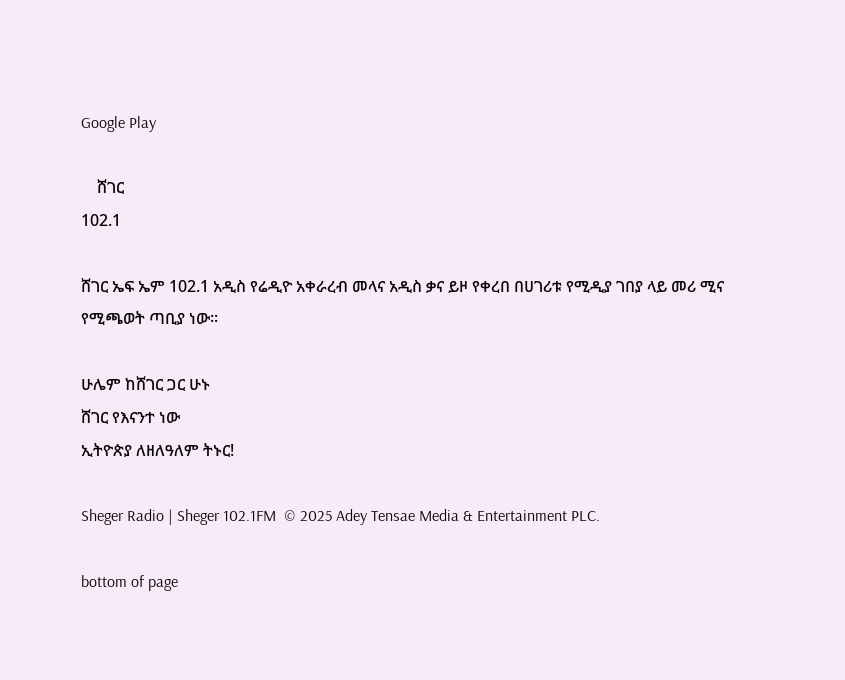Google Play

    ሸገር
102.1

ሸገር ኤፍ ኤም 102.1 አዲስ የሬዲዮ አቀራረብ መላና አዲስ ቃና ይዞ የቀረበ በሀገሪቱ የሚዲያ ገበያ ላይ መሪ ሚና የሚጫወት ጣቢያ ነው፡፡

ሁሌም ከሸገር ጋር ሁኑ
ሸገር የእናንተ ነው
ኢትዮጵያ ለዘለዓለም ትኑር!

Sheger Radio | Sheger 102.1FM  © 2025 Adey Tensae Media & Entertainment PLC.

bottom of page